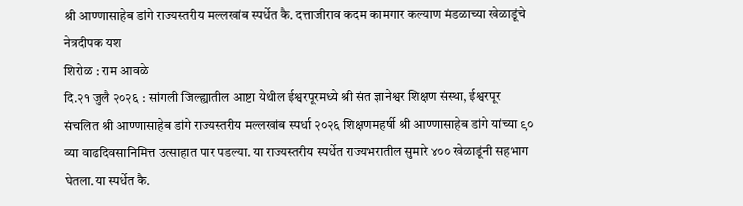श्री आण्णासाहेब डांगे राज्यस्तरीय मल्लखांब स्पर्धेत कै. दत्ताजीराव कदम कामगार कल्याण मंडळाच्या खेळाडूंचे नेत्रदीपक यश
शिरोळ : राम आवळे
दि.२१ जुलै २०२६ : सांगली जिल्ह्यातील आष्टा येथील ईश्वरपूरमध्ये श्री संत ज्ञानेश्वर शिक्षण संस्था, ईश्वरपूर संचलित श्री आण्णासाहेब डांगे राज्यस्तरीय मल्लखांब स्पर्धा २०२६ शिक्षणमहर्षी श्री आण्णासाहेब डांगे यांच्या ९० व्या वाढदिवसानिमित्त उत्साहात पार पडल्या. या राज्यस्तरीय स्पर्धेत राज्यभरातील सुमारे ४०० खेळाडूंनी सहभाग घेतला.या स्पर्धेत कै.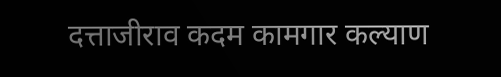दत्ताजीराव कदम कामगार कल्याण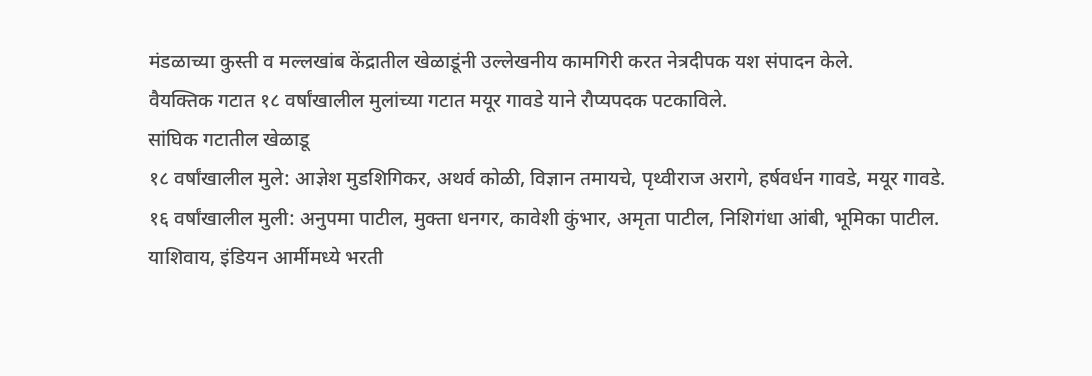मंडळाच्या कुस्ती व मल्लखांब केंद्रातील खेळाडूंनी उल्लेखनीय कामगिरी करत नेत्रदीपक यश संपादन केले.
वैयक्तिक गटात १८ वर्षांखालील मुलांच्या गटात मयूर गावडे याने रौप्यपदक पटकाविले.
सांघिक गटातील खेळाडू
१८ वर्षांखालील मुले: आज्ञेश मुडशिगिकर, अथर्व कोळी, विज्ञान तमायचे, पृथ्वीराज अरागे, हर्षवर्धन गावडे, मयूर गावडे.
१६ वर्षांखालील मुली: अनुपमा पाटील, मुक्ता धनगर, कावेशी कुंभार, अमृता पाटील, निशिगंधा आंबी, भूमिका पाटील.
याशिवाय, इंडियन आर्मीमध्ये भरती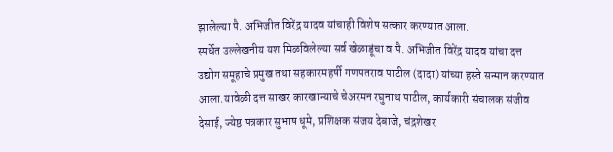झालेल्या पै. अभिजीत विरेंद्र यादव यांचाही विशेष सत्कार करण्यात आला.
स्पर्धेत उल्लेखनीय यश मिळविलेल्या सर्व खेळाडूंचा व पै. अभिजीत विरेंद्र यादव यांचा दत्त उद्योग समूहाचे प्रमुख तथा सहकारमहर्षी गणपतराव पाटील (दादा) यांच्या हस्ते सन्मान करण्यात आला.यावेळी दत्त साखर कारखान्याचे चेअरमन रघुनाथ पाटील, कार्यकारी संचालक संजीव देसाई, ज्येष्ठ पत्रकार सुभाष धूमे, प्रशिक्षक संजय देबाजे, चंद्रशेखर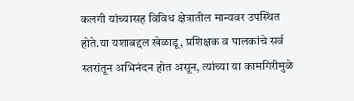कलगी यांच्यासह विविध क्षेत्रातील मान्यवर उपस्थित होते.या यशाबद्दल खेळाडू, प्रशिक्षक व पालकांचे सर्व स्तरांतून अभिनंदन होत असून, त्यांच्या या कामगिरीमुळे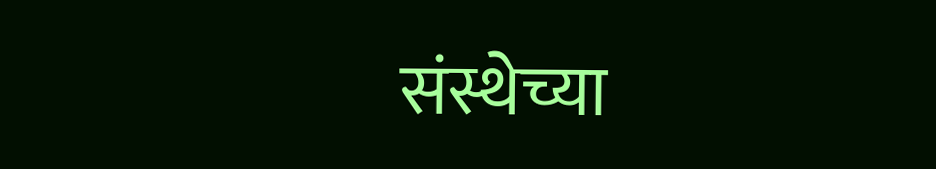संस्थेच्या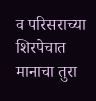व परिसराच्या शिरपेचात मानाचा तुरा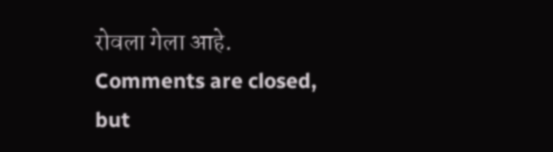रोवला गेला आहे.
Comments are closed, but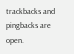trackbacks and pingbacks are open.